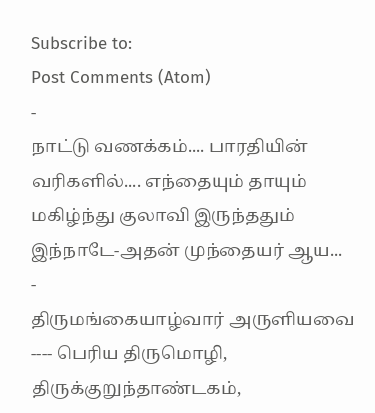Subscribe to:
Post Comments (Atom)
-
நாட்டு வணக்கம்.... பாரதியின் வரிகளில்.... எந்தையும் தாயும் மகிழ்ந்து குலாவி இருந்ததும் இந்நாடே-அதன் முந்தையர் ஆய...
-
திருமங்கையாழ்வார் அருளியவை ---- பெரிய திருமொழி, திருக்குறுந்தாண்டகம்,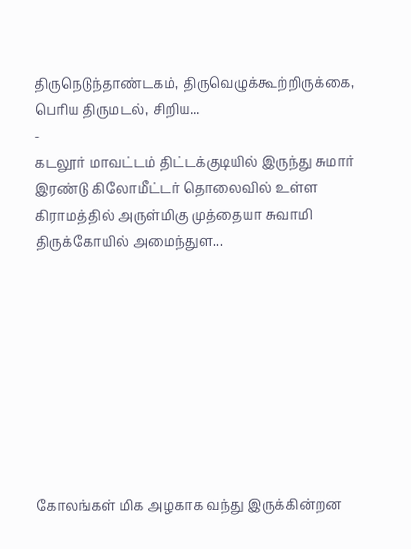திருநெடுந்தாண்டகம், திருவெழுக்கூற்றிருக்கை, பெரிய திருமடல், சிறிய...
-
கடலூர் மாவட்டம் திட்டக்குடியில் இருந்து சுமார் இரண்டு கிலோமீட்டர் தொலைவில் உள்ள கிராமத்தில் அருள்மிகு முத்தையா சுவாமி திருக்கோயில் அமைந்துள...









கோலங்கள் மிக அழகாக வந்து இருக்கின்றன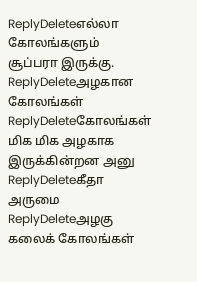ReplyDeleteஎல்லா கோலங்களும் சூப்பரா இருக்கு.
ReplyDeleteஅழகான கோலங்கள்
ReplyDeleteகோலங்கள் மிக மிக அழகாக இருக்கின்றன அனு
ReplyDeleteகீதா
அருமை
ReplyDeleteஅழகு
கலைக் கோலங்கள்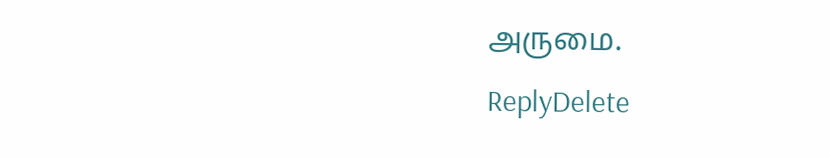அருமை.
ReplyDelete